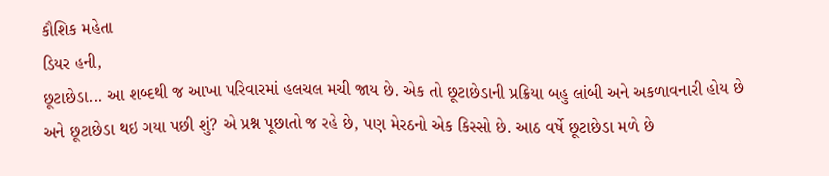કૌશિક મહેતા
ડિયર હની,
છૂટાછેડા... આ શબ્દથી જ આખા પરિવારમાં હલચલ મચી જાય છે. એક તો છૂટાછેડાની પ્રક્રિયા બહુ લાંબી અને અકળાવનારી હોય છે અને છૂટાછેડા થઇ ગયા પછી શું? એ પ્રશ્ન પૂછાતો જ રહે છે, પણ મેરઠનો એક કિસ્સો છે. આઠ વર્ષે છૂટાછેડા મળે છે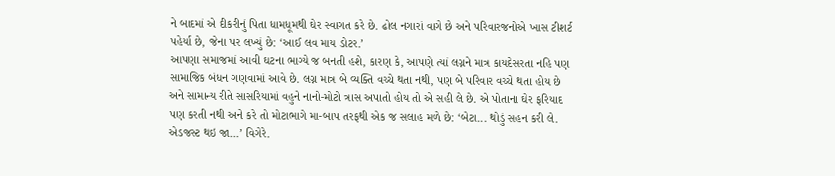ને બાદમાં એ દીકરીનું પિતા ધામધૂમથી ઘેર સ્વાગત કરે છે. ઢોલ નગારાં વાગે છે અને પરિવારજનોએ ખાસ ટીશર્ટ પહેર્યા છે, જેના પર લખ્યું છે: ‘આઈ લવ માય ડોટર.’
આપણા સમાજમાં આવી ઘટના ભાગ્યે જ બનતી હશે, કારણ કે, આપણે ત્યાં લગ્નને માત્ર કાયદેસરતા નહિ પણ સામાજિક બંધન ગણવામાં આવે છે. લગ્ન માત્ર બે વ્યક્તિ વચ્ચે થતા નથી, પણ બે પરિવાર વચ્ચે થતા હોય છે અને સામાન્ય રીતે સાસરિયામાં વહુને નાનો-મોટો ત્રાસ અપાતો હોય તો એ સહી લે છે. એ પોતાના ઘેર ફરિયાદ પણ કરતી નથી અને કરે તો મોટાભાગે મા-બાપ તરફથી એક જ સલાહ મળે છે: ‘બેટા... થોડું સહન કરી લે. એડજસ્ટ થઇ જા...’ વિગેરે.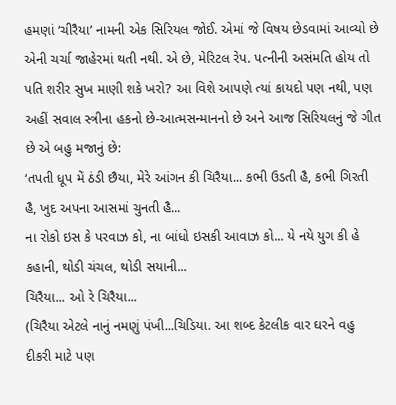હમણાં ‘ચીરૈયા’ નામની એક સિરિયલ જોઈ. એમાં જે વિષય છેડવામાં આવ્યો છે એની ચર્ચા જાહેરમાં થતી નથી. એ છે, મેરિટલ રેપ. પત્નીની અસંમતિ હોય તો પતિ શરીર સુખ માણી શકે ખરો? આ વિશે આપણે ત્યાં કાયદો પણ નથી, પણ અહીં સવાલ સ્ત્રીના હકનો છે-આત્મસન્માનનો છે અને આજ સિરિયલનું જે ગીત છે એ બહુ મજાનું છે:
‘તપતી ધૂપ મેં ઠંડી છૈયા, મેરે આંગન કી ચિરૈયા... કભી ઉડતી હૈ, કભી ગિરતી હૈ, ખુદ અપના આસમાં ચુનતી હૈ...
ના રોકો ઇસ કે પરવાઝ કો, ના બાંધો ઇસકી આવાઝ કો... યે નયે યુગ કી હે કહાની, થોડી ચંચલ, થોડી સયાની...
ચિરૈયા... ઓ રે ચિરૈયા...
(ચિરૈયા એટલે નાનું નમણું પંખી...ચિડિયા. આ શબ્દ કેટલીક વાર ઘરને વહુ દીકરી માટે પણ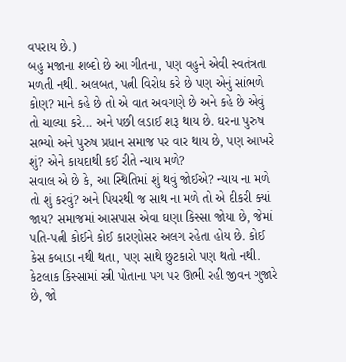વપરાય છે.)
બહુ મજાના શબ્દો છે આ ગીતના, પણ વહુને એવી સ્વતંત્રતા મળતી નથી. અલબત, પત્ની વિરોધ કરે છે પણ એનું સાંભળે કોણ? માને કહે છે તો એ વાત અવગણે છે અને કહે છે એવું તો ચાલ્યા કરે... અને પછી લડાઈ શરૂ થાય છે. ઘરના પુરુષ સભ્યો અને પુરુષ પ્રધાન સમાજ પર વાર થાય છે, પણ આખરે શું? એને કાયદાથી કઈ રીતે ન્યાય મળે?
સવાલ એ છે કે, આ સ્થિતિમાં શું થવું જોઈએ? ન્યાય ના મળે તો શું કરવું? અને પિયરથી જ સાથ ના મળે તો એ દીકરી ક્યાં જાય? સમાજમાં આસપાસ એવા ઘણા કિસ્સા જોયા છે, જેમાં પતિ-પત્ની કોઈને કોઈ કારણોસર અલગ રહેતા હોય છે. કોઈ કેસ કબાડા નથી થતા, પણ સાથે છુટકારો પણ થતો નથી. કેટલાક કિસ્સામાં સ્ત્રી પોતાના પગ પર ઊભી રહી જીવન ગુજારે છે, જો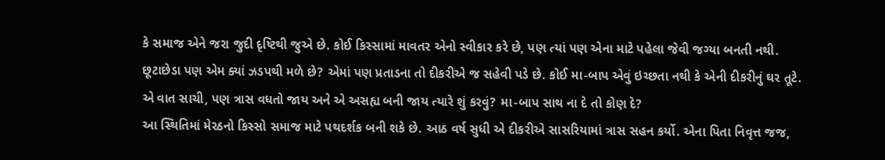કે સમાજ એને જરા જુદી દૃષ્ટિથી જુએ છે. કોઈ કિસ્સામાં માવતર એનો સ્વીકાર કરે છે, પણ ત્યાં પણ એના માટે પહેલા જેવી જગ્યા બનતી નથી.
છૂટાછેડા પણ એમ ક્યાં ઝડપથી મળે છે? એમાં પણ પ્રતાડના તો દીકરીએ જ સહેવી પડે છે. કોઈ મા-બાપ એવું ઇચ્છતા નથી કે એની દીકરીનું ઘર તૂટે. એ વાત સાચી, પણ ત્રાસ વધતો જાય અને એ અસહ્ય બની જાય ત્યારે શું કરવું? મા-બાપ સાથ ના દે તો કોણ દે?
આ સ્થિતિમાં મેરઠનો કિસ્સો સમાજ માટે પથદર્શક બની શકે છે. આઠ વર્ષ સુધી એ દીકરીએ સાસરિયામાં ત્રાસ સહન કર્યો. એના પિતા નિવૃત્ત જજ,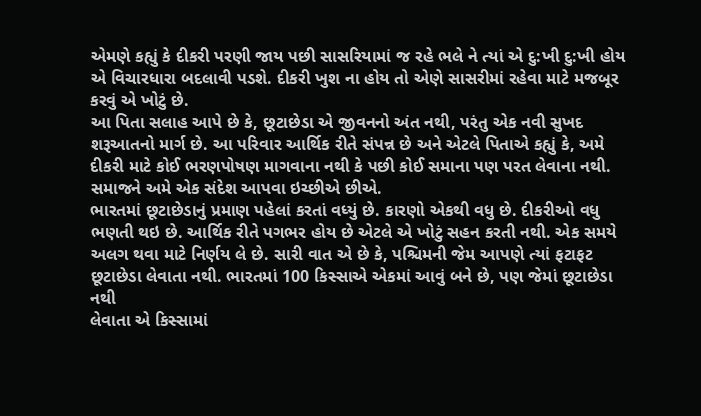એમણે કહ્યું કે દીકરી પરણી જાય પછી સાસરિયામાં જ રહે ભલે ને ત્યાં એ દુ:ખી દુ:ખી હોય એ વિચારધારા બદલાવી પડશે. દીકરી ખુશ ના હોય તો એણે સાસરીમાં રહેવા માટે મજબૂર કરવું એ ખોટું છે.
આ પિતા સલાહ આપે છે કે, છૂટાછેડા એ જીવનનો અંત નથી, પરંતુ એક નવી સુખદ શરૂઆતનો માર્ગ છે. આ પરિવાર આર્થિક રીતે સંપન્ન છે અને એટલે પિતાએ કહ્યું કે, અમે દીકરી માટે કોઈ ભરણપોષણ માગવાના નથી કે પછી કોઈ સમાના પણ પરત લેવાના નથી.
સમાજને અમે એક સંદેશ આપવા ઇચ્છીએ છીએ.
ભારતમાં છૂટાછેડાનું પ્રમાણ પહેલાં કરતાં વધ્યું છે. કારણો એકથી વધુ છે. દીકરીઓ વધુ ભણતી થઇ છે. આર્થિક રીતે પગભર હોય છે એટલે એ ખોટું સહન કરતી નથી. એક સમયે અલગ થવા માટે નિર્ણય લે છે. સારી વાત એ છે કે, પશ્ચિમની જેમ આપણે ત્યાં ફટાફટ છૂટાછેડા લેવાતા નથી. ભારતમાં 100 કિસ્સાએ એકમાં આવું બને છે, પણ જેમાં છૂટાછેડા નથી
લેવાતા એ કિસ્સામાં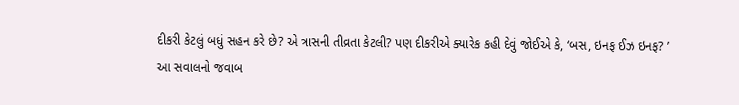દીકરી કેટલું બધું સહન કરે છે? એ ત્રાસની તીવ્રતા કેટલી? પણ દીકરીએ ક્યારેક કહી દેવું જોઈએ કે, ‘બસ, ઇનફ ઈઝ ઇનફ? ’
આ સવાલનો જવાબ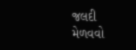જલદી મેળવવો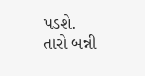પડશે.
તારો બન્ની